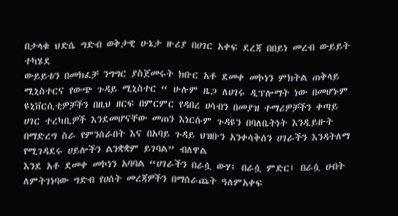በታላቁ ህድሴ ግድብ ወቅታዊ ሁኔታ ዙሪያ በሀገር አቀፍ ደረጃ በበይነ መረብ ውይይት ተካሄደ
ውይይቱን በመክፈቻ ንግግር ያስጀመሩት ክቡር አቶ ደመቀ መኮነን ምክትል ጠቅላይ ሚኒስተርና የውጭ ጉዳይ ሚኒስተር “ ሁሉም ዜጋ ለሀገሩ ዲፕሎማት ነው በመሆኑም ዩኒቨርሲቲዎቻችን በዚህ ዘርፍ በምርምር የዳበረ ሀሳብን በመያዝ ተማሪዎቻችን ቀጣይ ሀገር ተረካቢዎች እንደመሆናቸው መጠን እነርሱም ጉዳዩን በባለቤትነት እንዲይዙት በማድረግ ስራ የምንሰራበት እና በአባይ ጉዳይ ህዝቡን አንቀሳቅሰን ሀገራችን እንዳትለማ የሚገዳደሩ ሀይሎችን ልንቋቋም ይገባል” ብለዋል
እንደ አቶ ደመቀ መኮነን አባባል “ሀገራችን በራሷ ውሃ፤ በራሷ ምድር፤ በራሷ ሀብት ለምትገነባው ግድብ የሀሰት መረጃዎችን በማሰራጨት ዓለምአቀፍ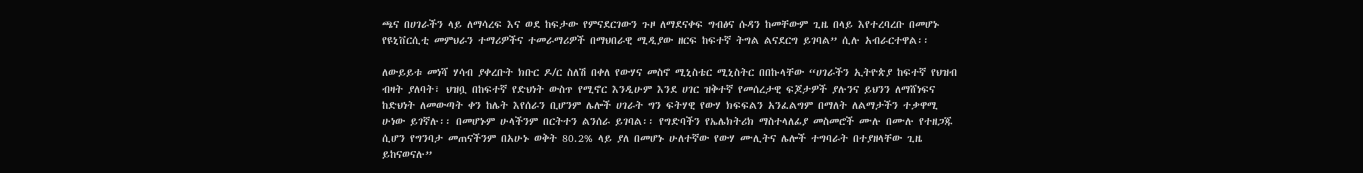ጫና በሀገራችን ላይ ለማሳረፍ እና ወደ ከፍታው የምናደርገውን ጉዞ ለማደናቀፍ ግብፅና ሱዳን ከመቸውም ጊዜ በላይ እየተረባረቡ በመሆኑ የዩኒቨርሲቲ መምህራን ተማሪዎችና ተመራማሪዎች በማህበራዊ ሚዲያው ዘርፍ ከፍተኛ ትግል ልናደርግ ይገባል” ሲሉ አብራርተዋል፡፡

ለውይይቱ መነሻ ሃሳብ ያቀረቡት ክቡር ዶ/ር ስለሽ በቀለ የውሃና መስኖ ሚኒስቴር ሚኒስትር በበኩላቸው “ሀገራችን ኢትዮጵያ ከፍተኛ የህዝብ ብዛት ያለባት፣ ህዝቧ በከፍተኛ የድህነት ውስጥ የሚኖር እንዲሁም እንደ ሀገር ዝቅተኛ የመሰረታዊ ፍጆታዎች ያሉንና ይህንን ለማሸነፍና ከድህነት ለመውጣት ቀን ከሌት እየሰራን ቢሆንም ሌሎች ሀገራት ግን ፍትሃዊ የውሃ ክፍፍልን አንፈልግም በማለት ለልማታችን ተቃዋሚ ሁነው ይገኛሉ፡፡ በመሆኑም ሁላችንም በርትተን ልንሰራ ይገባል፡፡ የግድባችን የኤሌክትሪክ ማስተላለፊያ መስመሮች ሙሉ በሙሉ የተዘጋጁ ሲሆን የግንባታ መጠናችንም በአሁኑ ወቅት 80.2% ላይ ያለ በመሆኑ ሁለተኛው የውሃ ሙሊትና ሌሎች ተግባራት በተያዘላቸው ጊዜ ይከናወናሉ”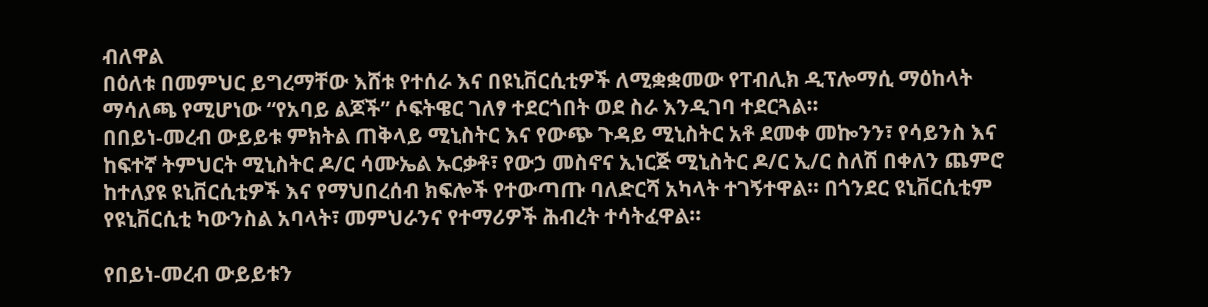ብለዋል
በዕለቱ በመምህር ይግረማቸው እሸቱ የተሰራ እና በዩኒቨርሲቲዎች ለሚቋቋመው የፐብሊክ ዲፕሎማሲ ማዕከላት ማሳለጫ የሚሆነው “የአባይ ልጆች” ሶፍትዌር ገለፃ ተደርጎበት ወደ ስራ እንዲገባ ተደርጓል፡፡
በበይነ-መረብ ውይይቱ ምክትል ጠቅላይ ሚኒስትር እና የውጭ ጉዳይ ሚኒስትር አቶ ደመቀ መኰንን፣ የሳይንስ እና ከፍተኛ ትምህርት ሚኒስትር ዶ/ር ሳሙኤል ኡርቃቶ፣ የውኃ መስኖና ኢነርጅ ሚኒስትር ዶ/ር ኢ/ር ስለሽ በቀለን ጨምሮ ከተለያዩ ዩኒቨርሲቲዎች እና የማህበረሰብ ክፍሎች የተውጣጡ ባለድርሻ አካላት ተገኝተዋል፡፡ በጎንደር ዩኒቨርሲቲም የዩኒቨርሲቲ ካውንስል አባላት፣ መምህራንና የተማሪዎች ሕብረት ተሳትፈዋል፡፡

የበይነ-መረብ ውይይቱን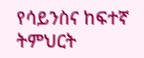የሳይንስና ከፍተኛ ትምህርት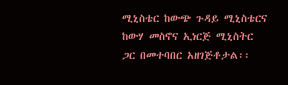ሚኒስቴር ከውጭ ጉዳይ ሚኒስቴርና ከውሃ መስኖና ኢነርጅ ሚኒስትር ጋር በመተባበር አዘገጅቶታል፡፡